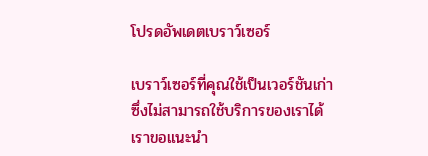โปรดอัพเดตเบราว์เซอร์

เบราว์เซอร์ที่คุณใช้เป็นเวอร์ชันเก่าซึ่งไม่สามารถใช้บริการของเราได้ เราขอแนะนำ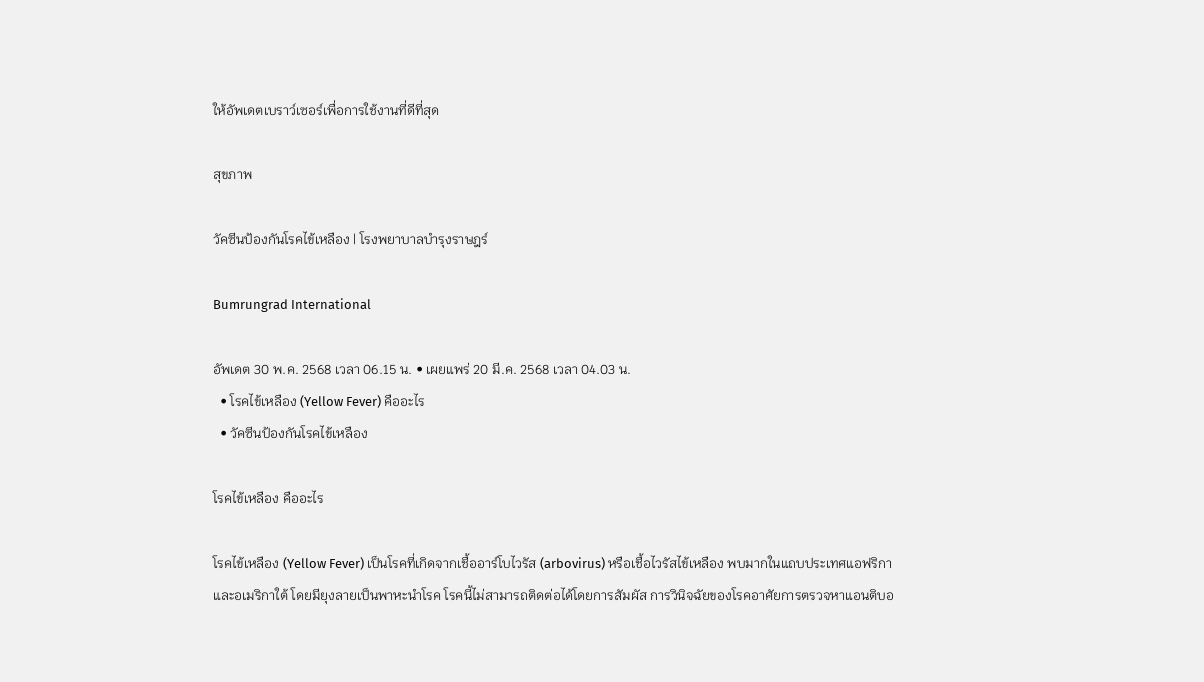ให้อัพเดตเบราว์เซอร์เพื่อการใช้งานที่ดีที่สุด

สุขภาพ

วัคซีนป้องกันโรคไข้เหลือง | โรงพยาบาลบำรุงราษฎร์

Bumrungrad International

อัพเดต 30 พ.ค. 2568 เวลา 06.15 น. • เผยแพร่ 20 มี.ค. 2568 เวลา 04.03 น.
  • โรคไข้เหลือง (Yellow Fever) คืออะไร
  • วัคซีนป้องกันโรคไข้เหลือง

โรคไข้เหลือง คืออะไร

โรคไข้เหลือง (Yellow Fever) เป็นโรคที่เกิดจากเชื้ออาร์โบไวรัส (arbovirus) หรือเชื้อไวรัสไข้เหลือง พบมากในแถบประเทศแอฟริกาและอเมริกาใต้ โดยมียุงลายเป็นพาหะนำโรค โรคนี้ไม่สามารถติดต่อได้โดยการสัมผัส การวินิจฉัยของโรคอาศัยการตรวจหาแอนติบอ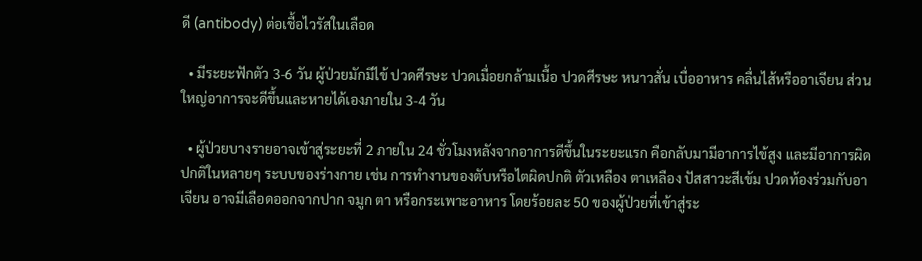ดี (antibody) ต่อเชื้อไวรัสในเลือด

  • มีระยะฟักตัว 3-6 วัน ผู้ป่วยมักมีไข้ ปวดศีรษะ ปวดเมื่อยกล้ามเนื้อ ปวดศีรษะ หนาวสั่น เบื่ออาหาร คลื่นไส้หรืออาเจียน ส่วนใหญ่อาการจะดีขึ้นและหายได้เองภายใน 3-4 วัน

  • ผู้ป่วยบางรายอาจเข้าสู่ระยะที่ 2 ภายใน 24 ชั่วโมงหลังจากอาการดีขึ้นในระยะแรก คือกลับมามีอาการไข้สูง และมีอาการผิดปกติในหลายๆ ระบบของร่างกาย เช่น การทำงานของตับหรือไตผิดปกติ ตัวเหลือง ตาเหลือง ปัสสาวะสีเข้ม ปวดท้องร่วมกับอาเจียน อาจมีเลือดออกจากปาก จมูก ตา หรือกระเพาะอาหาร โดยร้อยละ 50 ของผู้ป่วยที่เข้าสู่ระ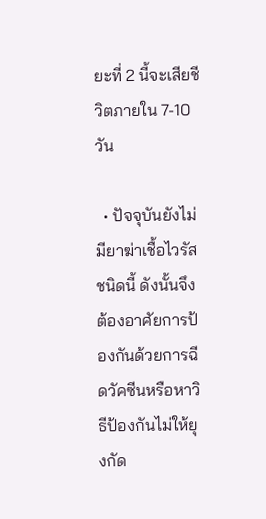ยะที่ 2 นี้จะเสียชีวิตภายใน 7-10 วัน

  • ปัจจุบันยังไม่มียาฆ่าเชื้อไวรัสชนิดนี้ ดังนั้นจึงต้องอาศัยการป้องกันด้วยการฉีดวัคซีนหรือหาวิธีป้องกันไม่ให้ยุงกัด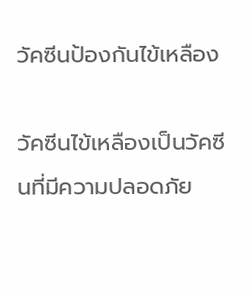วัคซีนป้องกันไข้เหลือง

วัคซีนไข้เหลืองเป็นวัคซีนที่มีความปลอดภัย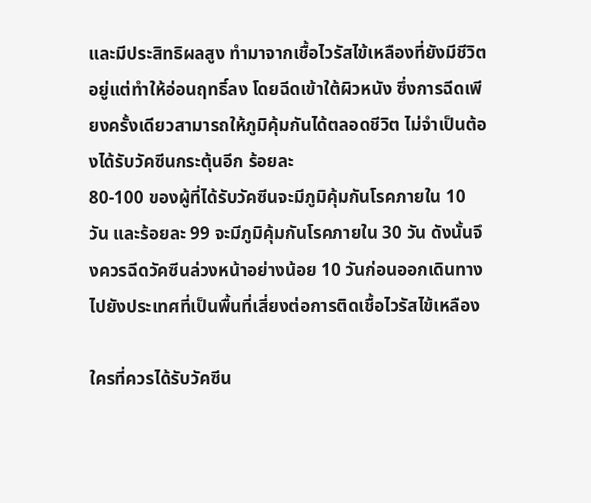และมีประสิทธิผลสูง ทำมาจากเชื้อไวรัสไข้เหลืองที่ยังมีชีวิตอยู่แต่ทำให้อ่อนฤทธิ์ลง โดยฉีดเข้าใต้ผิวหนัง ซึ่งการฉีดเพียงครั้งเดียวสามารถให้ภูมิคุ้มกันได้ตลอดชีวิต ไม่จำเป็นต้องได้รับวัคซีนกระตุ้นอีก ร้อยละ
80-100 ของผู้ที่ได้รับวัคซีนจะมีภูมิคุ้มกันโรคภายใน 10 วัน และร้อยละ 99 จะมีภูมิคุ้มกันโรคภายใน 30 วัน ดังนั้นจึงควรฉีดวัคซีนล่วงหน้าอย่างน้อย 10 วันก่อนออกเดินทางไปยังประเทศที่เป็นพื้นที่เสี่ยงต่อการติดเชื้อไวรัสไข้เหลือง

ใครที่ควรได้รับวัคซีน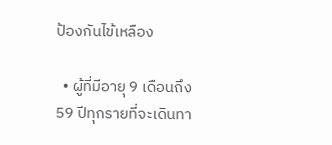ป้องกันไข้เหลือง

  • ผู้ที่มีอายุ 9 เดือนถึง 59 ปีทุกรายที่จะเดินทา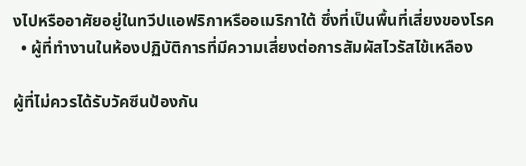งไปหรืออาศัยอยู่ในทวีปแอฟริกาหรืออเมริกาใต้ ซึ่งที่เป็นพื้นที่เสี่ยงของโรค
  • ผู้ที่ทำงานในห้องปฏิบัติการที่มีความเสี่ยงต่อการสัมผัสไวรัสไข้เหลือง

ผู้ที่ไม่ควรได้รับวัคซีนป้องกัน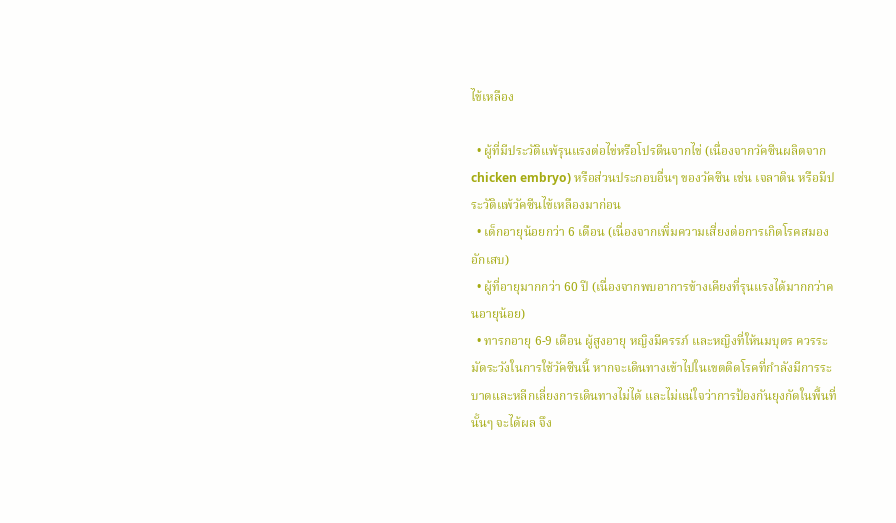ไข้เหลือง

  • ผู้ที่มีประวัติแพ้รุนแรงต่อไข่หรือโปรตีนจากไข่ (เนื่องจากวัคซีนผลิตจาก chicken embryo) หรือส่วนประกอบอื่นๆ ของวัคซีน เช่น เจลาติน หรือมีประวัติแพ้วัคซีนไข้เหลืองมาก่อน
  • เด็กอายุน้อยกว่า 6 เดือน (เนื่องจากเพิ่มความเสี่ยงต่อการเกิดโรคสมองอักเสบ)
  • ผู้ที่อายุมากกว่า 60 ปี (เนื่องจากพบอาการข้างเคียงที่รุนแรงได้มากกว่าคนอายุน้อย)
  • ทารกอายุ 6-9 เดือน ผู้สูงอายุ หญิงมีครรภ์ และหญิงที่ให้นมบุตร ควรระมัดระวังในการใช้วัคซีนนี้ หากจะเดินทางเข้าไปในเขตติดโรคที่กำลังมีการระบาดและหลีกเลี่ยงการเดินทางไม่ได้ และไม่แน่ใจว่าการป้องกันยุงกัดในพื้นที่นั้นๆ จะได้ผล จึง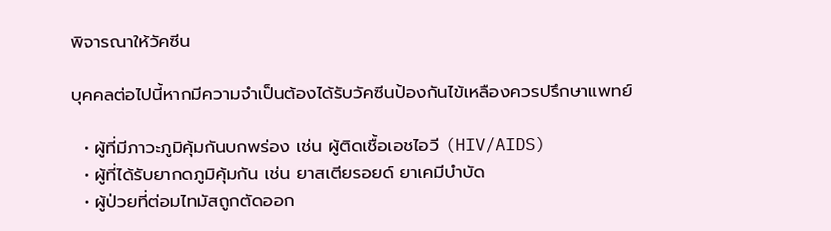พิจารณาให้วัคซีน

บุคคลต่อไปนี้หากมีความจำเป็นต้องได้รับวัคซีนป้องกันไข้เหลืองควรปรึกษาแพทย์

  • ผู้ที่มีภาวะภูมิคุ้มกันบกพร่อง เช่น ผู้ติดเชื้อเอชไอวี (HIV/AIDS)
  • ผู้ที่ได้รับยากดภูมิคุ้มกัน เช่น ยาสเตียรอยด์ ยาเคมีบำบัด
  • ผู้ป่วยที่ต่อมไทมัสถูกตัดออก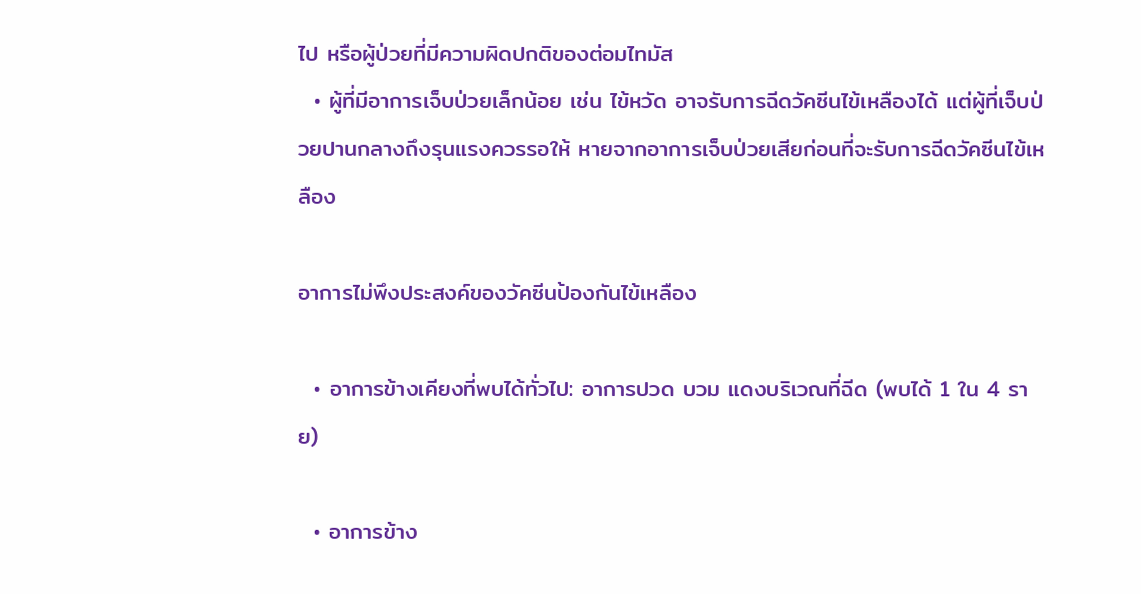ไป หรือผู้ป่วยที่มีความผิดปกติของต่อมไทมัส
  • ผู้ที่มีอาการเจ็บป่วยเล็กน้อย เช่น ไข้หวัด อาจรับการฉีดวัคซีนไข้เหลืองได้ แต่ผู้ที่เจ็บป่วยปานกลางถึงรุนแรงควรรอให้ หายจากอาการเจ็บป่วยเสียก่อนที่จะรับการฉีดวัคซีนไข้เหลือง

อาการไม่พึงประสงค์ของวัคซีนป้องกันไข้เหลือง

  • อาการข้างเคียงที่พบได้ทั่วไป: อาการปวด บวม แดงบริเวณที่ฉีด (พบได้ 1 ใน 4 ราย)

  • อาการข้าง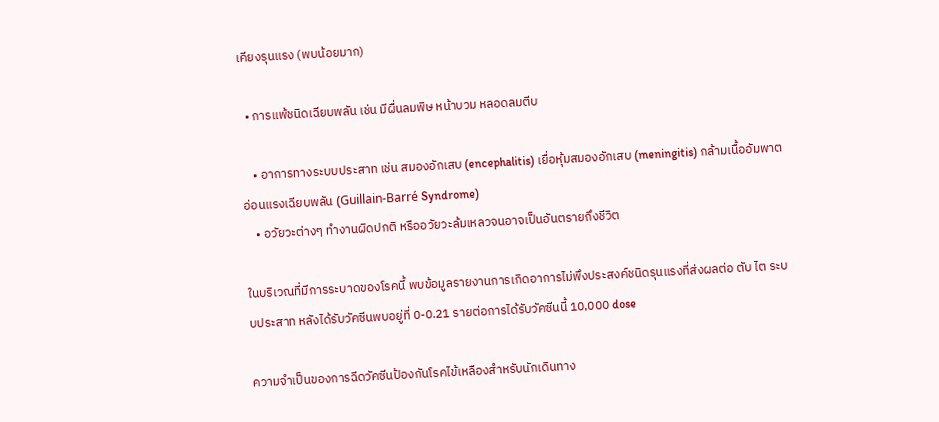เคียงรุนแรง (พบน้อยมาก)

  • การแพ้ชนิดเฉียบพลัน เช่น มีผื่นลมพิษ หน้าบวม หลอดลมตีบ

    • อาการทางระบบประสาท เช่น สมองอักเสบ (encephalitis) เยื่อหุ้มสมองอักเสบ (meningitis) กล้ามเนื้ออัมพาตอ่อนแรงเฉียบพลัน (Guillain-Barré Syndrome)
    • อวัยวะต่างๆ ทำงานผิดปกติ หรืออวัยวะล้มเหลวจนอาจเป็นอันตรายถึงชีวิต

ในบริเวณที่มีการระบาดของโรคนี้ พบข้อมูลรายงานการเกิดอาการไม่พึงประสงค์ชนิดรุนแรงที่ส่งผลต่อ ตับ ไต ระบบประสาท หลังได้รับวัคซีนพบอยู่ที่ 0-0.21 รายต่อการได้รับวัคซีนนี้ 10,000 dose

ความจำเป็นของการฉีดวัคซีนป้องกันโรคไข้เหลืองสำหรับนักเดินทาง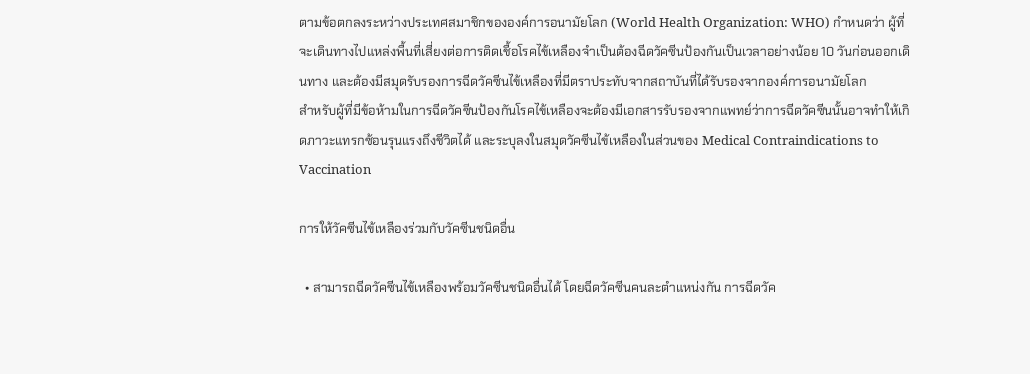ตามข้อตกลงระหว่างประเทศสมาชิกขององค์การอนามัยโลก (World Health Organization: WHO) กำหนดว่า ผู้ที่จะเดินทางไปแหล่งพื้นที่เสี่ยงต่อการติดเชื้อโรคไข้เหลืองจำเป็นต้องฉีดวัคซีนป้องกันเป็นเวลาอย่างน้อย 10 วันก่อนออกเดินทาง และต้องมีสมุดรับรองการฉีดวัคซีนไข้เหลืองที่มีตราประทับจากสถาบันที่ได้รับรองจากองค์การอนามัยโลก
สำหรับผู้ที่มีข้อห้ามในการฉีดวัคซีนป้องกันโรคไข้เหลืองจะต้องมีเอกสารรับรองจากแพทย์ว่าการฉีดวัคซีนนั้นอาจทำให้เกิดภาวะแทรกซ้อนรุนแรงถึงชีวิตได้ และระบุลงในสมุดวัคซีนไข้เหลืองในส่วนของ Medical Contraindications to Vaccination

การให้วัคซีนไข้เหลืองร่วมกับวัคซีนชนิดอื่น

  • สามารถฉีดวัคซีนไข้เหลืองพร้อมวัคซีนชนิดอื่นได้ โดยฉีดวัคซีนคนละตำแหน่งกัน การฉีดวัค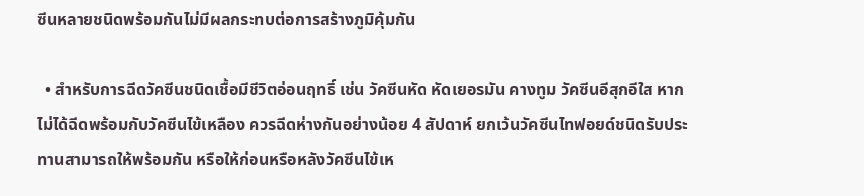ซีนหลายชนิดพร้อมกันไม่มีผลกระทบต่อการสร้างภูมิคุ้มกัน

  • สำหรับการฉีดวัคซีนชนิดเชื้อมีชีวิตอ่อนฤทธิ์ เช่น วัคซีนหัด หัดเยอรมัน คางทูม วัคซีนอีสุกอีใส หากไม่ได้ฉีดพร้อมกับวัคซีนไข้เหลือง ควรฉีดห่างกันอย่างน้อย 4 สัปดาห์ ยกเว้นวัคซีนไทฟอยด์ชนิดรับประทานสามารถให้พร้อมกัน หรือให้ก่อนหรือหลังวัคซีนไข้เห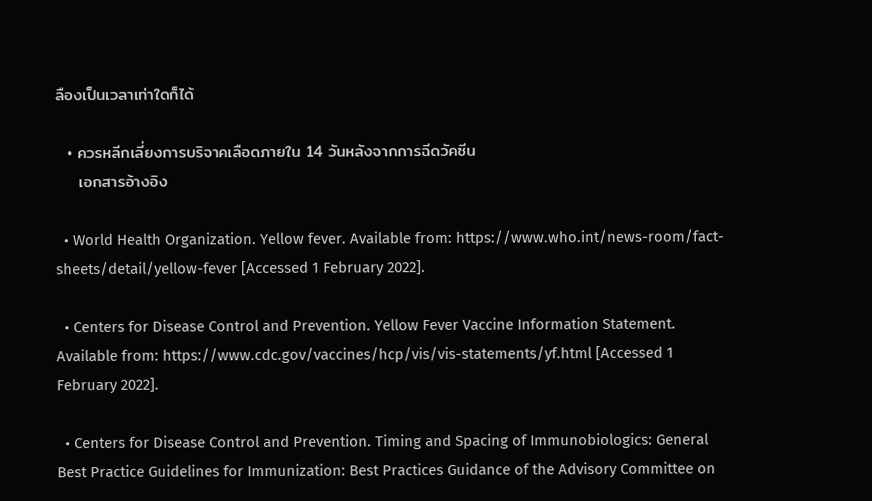ลืองเป็นเวลาเท่าใดก็ได้

  • ควรหลีกเลี่ยงการบริจาคเลือดภายใน 14 วันหลังจากการฉีดวัคซีน
    เอกสารอ้างอิง

  • World Health Organization. Yellow fever. Available from: https://www.who.int/news-room/fact-sheets/detail/yellow-fever [Accessed 1 February 2022].

  • Centers for Disease Control and Prevention. Yellow Fever Vaccine Information Statement. Available from: https://www.cdc.gov/vaccines/hcp/vis/vis-statements/yf.html [Accessed 1 February 2022].

  • Centers for Disease Control and Prevention. Timing and Spacing of Immunobiologics: General Best Practice Guidelines for Immunization: Best Practices Guidance of the Advisory Committee on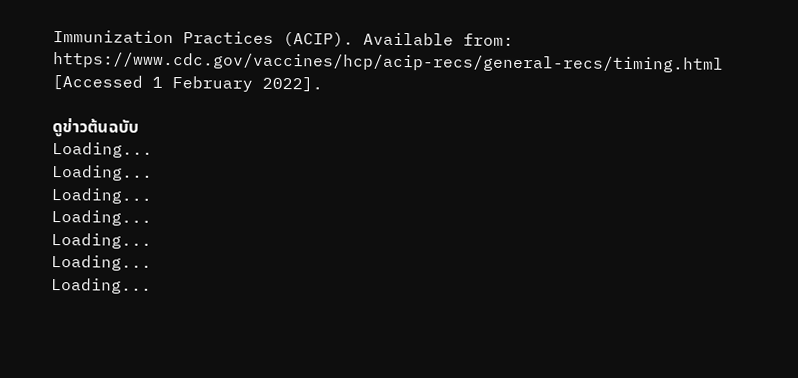Immunization Practices (ACIP). Available from: https://www.cdc.gov/vaccines/hcp/acip-recs/general-recs/timing.html [Accessed 1 February 2022].

ดูข่าวต้นฉบับ
Loading...
Loading...
Loading...
Loading...
Loading...
Loading...
Loading...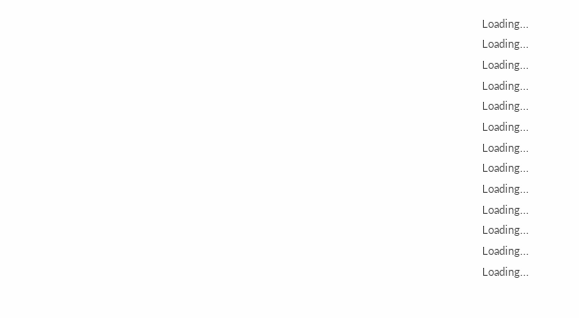Loading...
Loading...
Loading...
Loading...
Loading...
Loading...
Loading...
Loading...
Loading...
Loading...
Loading...
Loading...
Loading...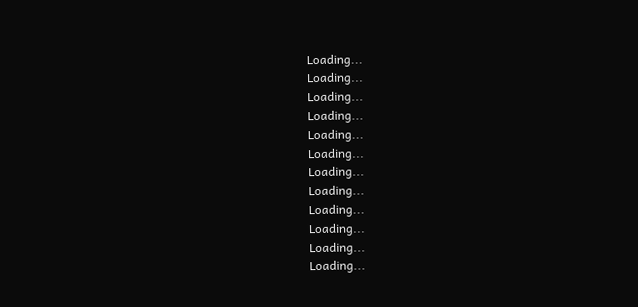Loading...
Loading...
Loading...
Loading...
Loading...
Loading...
Loading...
Loading...
Loading...
Loading...
Loading...
Loading...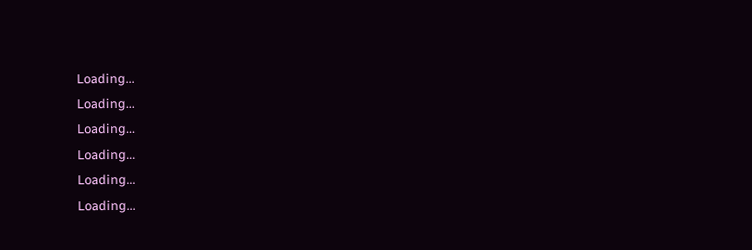Loading...
Loading...
Loading...
Loading...
Loading...
Loading...